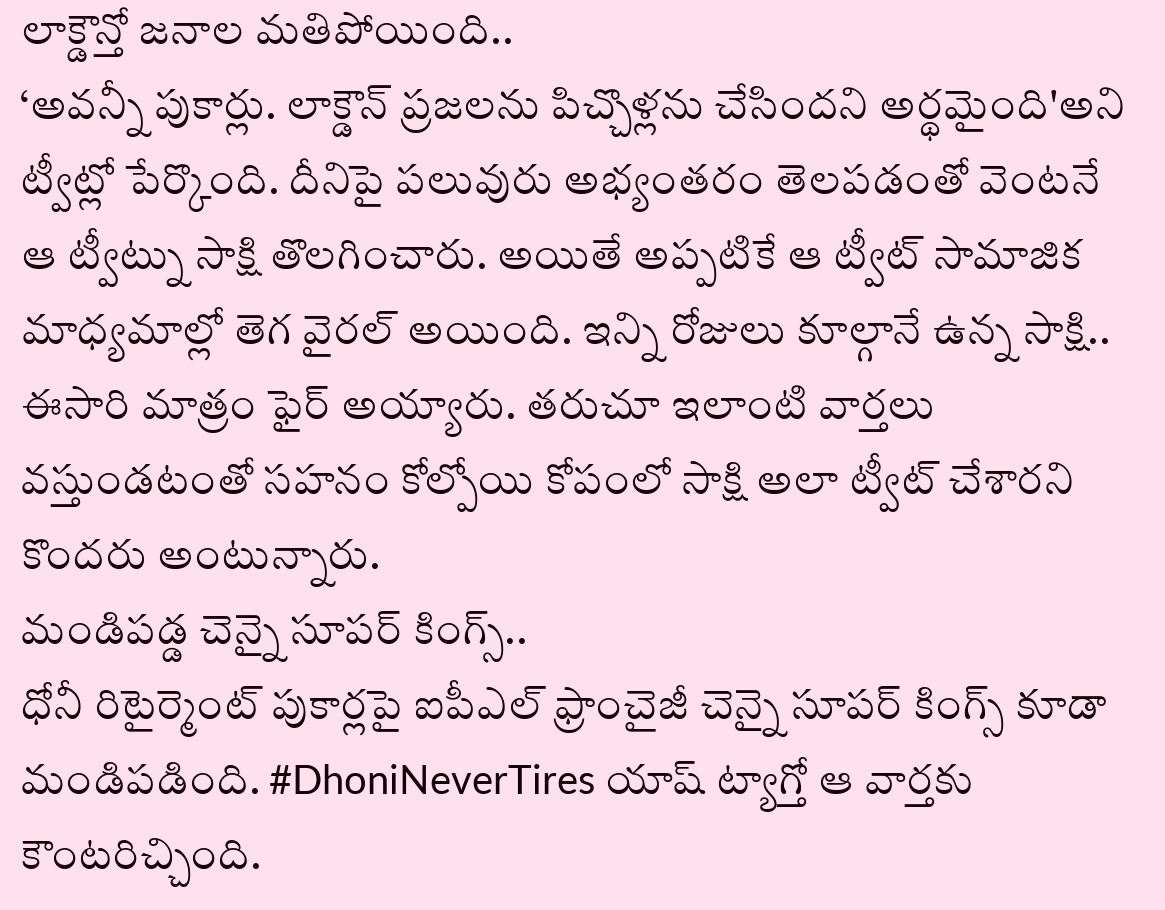లాక్డౌన్తో జనాల మతిపోయింది..
‘అవన్నీ పుకార్లు. లాక్డౌన్ ప్రజలను పిచ్చొళ్లను చేసిందని అర్థమైంది'అని ట్వీట్లో పేర్కొంది. దీనిపై పలువురు అభ్యంతరం తెలపడంతో వెంటనే ఆ ట్వీట్ను సాక్షి తొలగించారు. అయితే అప్పటికే ఆ ట్వీట్ సామాజిక మాధ్యమాల్లో తెగ వైరల్ అయింది. ఇన్ని రోజులు కూల్గానే ఉన్న సాక్షి.. ఈసారి మాత్రం ఫైర్ అయ్యారు. తరుచూ ఇలాంటి వార్తలు వస్తుండటంతో సహనం కోల్పోయి కోపంలో సాక్షి అలా ట్వీట్ చేశారని కొందరు అంటున్నారు.
మండిపడ్డ చెన్నై సూపర్ కింగ్స్..
ధోనీ రిటైర్మెంట్ పుకార్లపై ఐపీఎల్ ఫ్రాంచైజీ చెన్నై సూపర్ కింగ్స్ కూడా మండిపడింది. #DhoniNeverTires యాష్ ట్యాగ్తో ఆ వార్తకు కౌంటరిచ్చింది.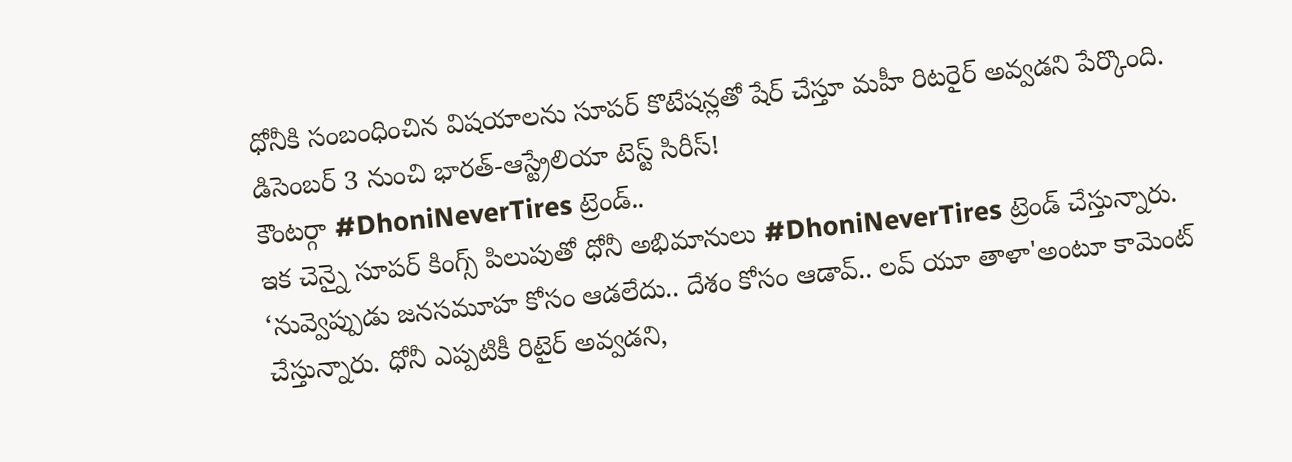ధోనీకి సంబంధించిన విషయాలను సూపర్ కొటేషన్లతో షేర్ చేస్తూ మహీ రిటరైర్ అవ్వడని పేర్కొంది.
డిసెంబర్ 3 నుంచి భారత్-ఆస్ట్రేలియా టెస్ట్ సిరీస్!
కౌంటర్గా #DhoniNeverTires ట్రెండ్..
ఇక చెన్నై సూపర్ కింగ్స్ పిలుపుతో ధోనీ అభిమానులు #DhoniNeverTires ట్రెండ్ చేస్తున్నారు. ‘నువ్వెప్పుడు జనసమూహ కోసం ఆడలేదు.. దేశం కోసం ఆడావ్.. లవ్ యూ తాళా'అంటూ కామెంట్ చేస్తున్నారు. ధోనీ ఎప్పటికీ రిటైర్ అవ్వడని,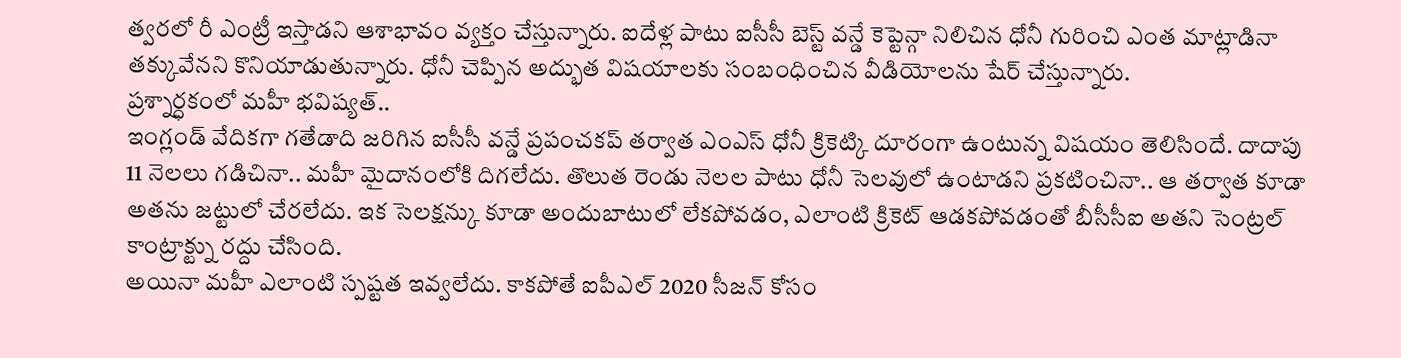త్వరలో రీ ఎంట్రీ ఇస్తాడని ఆశాభావం వ్యక్తం చేస్తున్నారు. ఐదేళ్ల పాటు ఐసీసీ బెస్ట్ వన్డే కెప్టెన్గా నిలిచిన ధోనీ గురించి ఎంత మాట్లాడినా తక్కువేనని కొనియాడుతున్నారు. ధోనీ చెప్పిన అద్భుత విషయాలకు సంబంధించిన వీడియోలను షేర్ చేస్తున్నారు.
ప్రశ్నార్ధకంలో మహీ భవిష్యత్..
ఇంగ్లండ్ వేదికగా గతేడాది జరిగిన ఐసీసీ వన్డే ప్రపంచకప్ తర్వాత ఎంఎస్ ధోనీ క్రికెట్కి దూరంగా ఉంటున్న విషయం తెలిసిందే. దాదాపు 11 నెలలు గడిచినా.. మహీ మైదానంలోకి దిగలేదు. తొలుత రెండు నెలల పాటు ధోనీ సెలవులో ఉంటాడని ప్రకటించినా.. ఆ తర్వాత కూడా అతను జట్టులో చేరలేదు. ఇక సెలక్షన్కు కూడా అందుబాటులో లేకపోవడం, ఎలాంటి క్రికెట్ ఆడకపోవడంతో బీసీసీఐ అతని సెంట్రల్ కాంట్రాక్ట్ను రద్దు చేసింది.
అయినా మహీ ఎలాంటి స్పష్టత ఇవ్వలేదు. కాకపోతే ఐపీఎల్ 2020 సీజన్ కోసం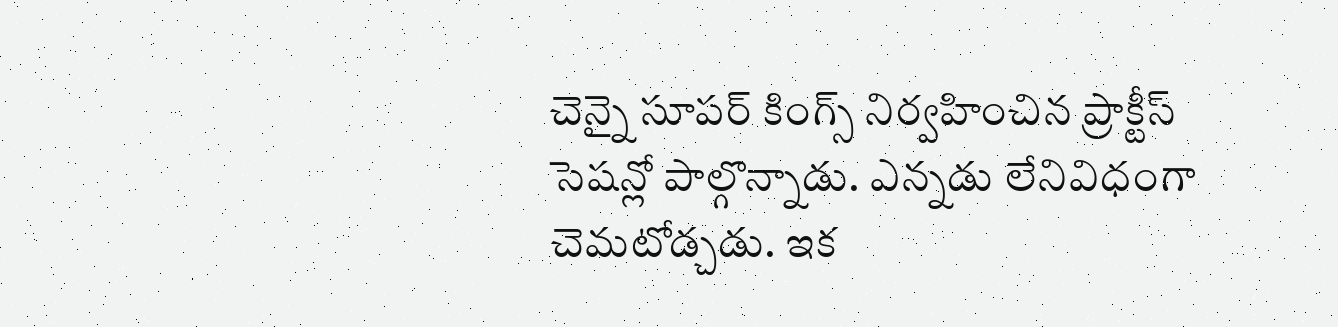చెన్నై సూపర్ కింగ్స్ నిర్వహించిన ప్రాక్టీస్ సెషన్లో పాల్గొన్నాడు. ఎన్నడు లేనివిధంగా చెమటోడ్చడు. ఇక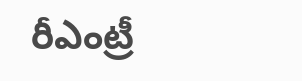రీఎంట్రీ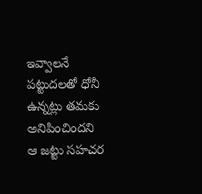ఇవ్వాలనే పట్టుదలతో ధోనీ ఉన్నట్లు తమకు అనిపించిందని ఆ జట్టు సహచర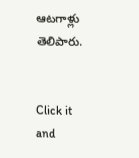ఆటగాళ్లు తెలిపారు.


Click it and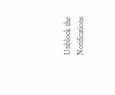Unblock the Notifications